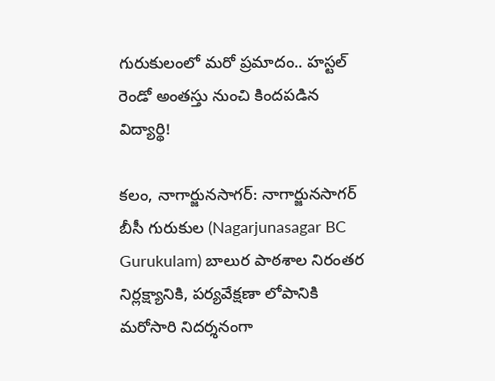గురుకులంలో మరో ప్రమాదం.. హస్టల్ రెండో అంతస్తు నుంచి కిందపడిన విద్యార్థి!

కలం, నాగార్జునసాగర్: నాగార్జునసాగర్ బీసీ గురుకుల (Nagarjunasagar BC Gurukulam) బాలుర పాఠశాల నిరంతర నిర్లక్ష్యానికి, పర్యవేక్షణా లోపానికి మరోసారి నిదర్శనంగా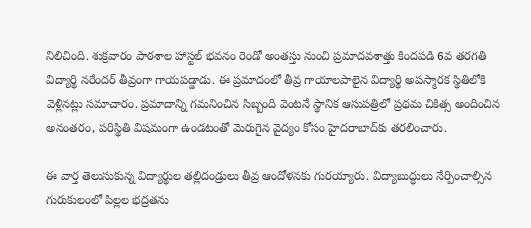నిలిచింది. శుక్రవారం పాఠశాల హాస్టల్‌ భవనం రెండో అంతస్తు నుంచి ప్రమాదవశాత్తు కిందపడి 6వ తరగతి విద్యార్థి నరేందర్‌ తీవ్రంగా గాయపడ్డాడు. ఈ ప్రమాదంలో తీవ్ర గాయాలపాలైన విద్యార్థి అపస్మారక స్థితిలోకి వెళ్లినట్లు సమాచారం. ప్రమాదాన్ని గమనించిన సిబ్బంది వెంటనే స్థానిక ఆసుపత్రిలో ప్రథమ చికిత్స అందించిన అనంతరం, పరిస్థితి విషమంగా ఉండటంతో మెరుగైన వైద్యం కోసం హైదరాబాద్‌కు తరలించారు.

ఈ వార్త తెలుసుకున్న విద్యార్థుల తల్లిదండ్రులు తీవ్ర ఆందోళనకు గురయ్యారు. విద్యాబుద్ధులు నేర్పించాల్సిన గురుకులంలో పిల్లల భద్రతను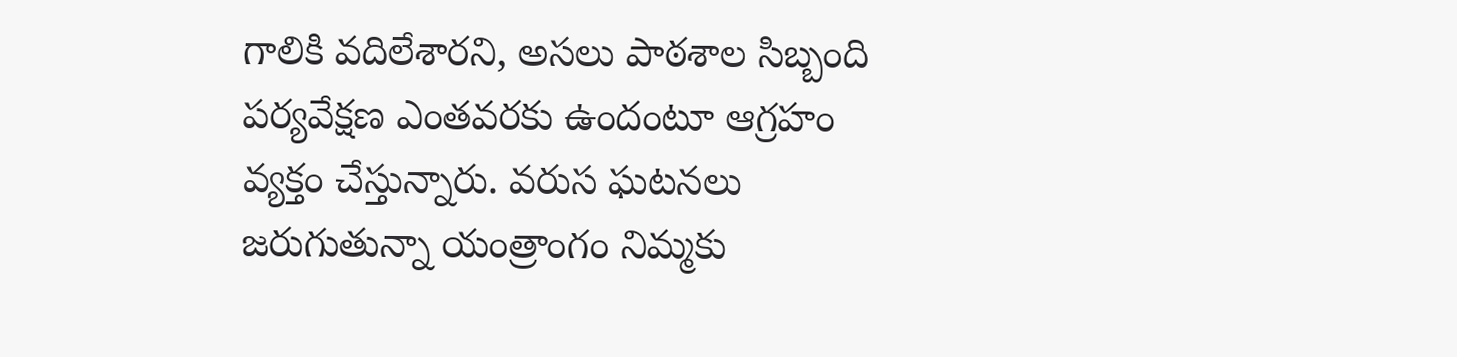గాలికి వదిలేశారని, అసలు పాఠశాల సిబ్బంది పర్యవేక్షణ ఎంతవరకు ఉందంటూ ఆగ్రహం వ్యక్తం చేస్తున్నారు. వరుస ఘటనలు జరుగుతున్నా యంత్రాంగం నిమ్మకు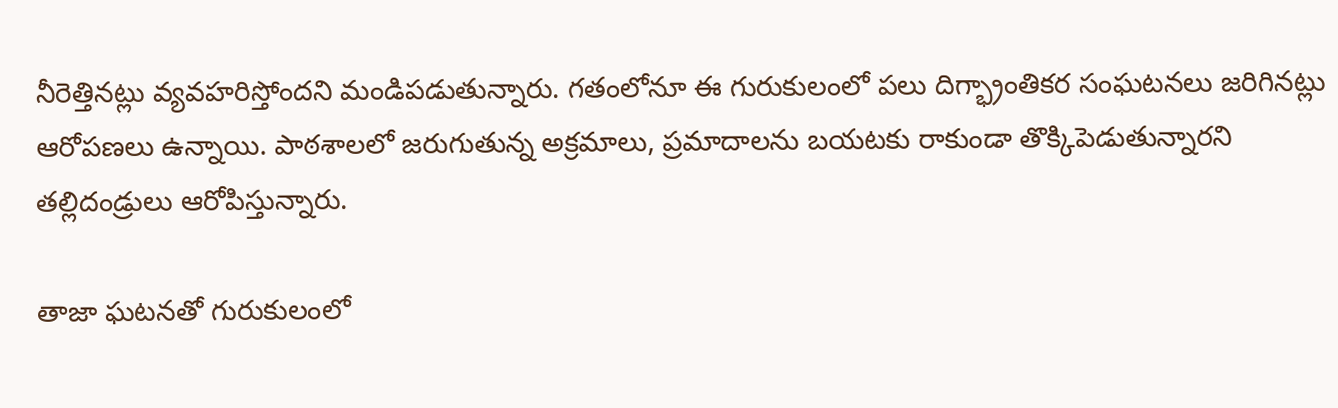నీరెత్తినట్లు వ్యవహరిస్తోందని మండిపడుతున్నారు. గతంలోనూ ఈ గురుకులంలో పలు దిగ్భ్రాంతికర సంఘటనలు జరిగినట్లు ఆరోపణలు ఉన్నాయి. పాఠశాలలో జరుగుతున్న అక్రమాలు, ప్రమాదాలను బయటకు రాకుండా తొక్కిపెడుతున్నారని తల్లిదండ్రులు ఆరోపిస్తున్నారు.

తాజా ఘటనతో గురుకులంలో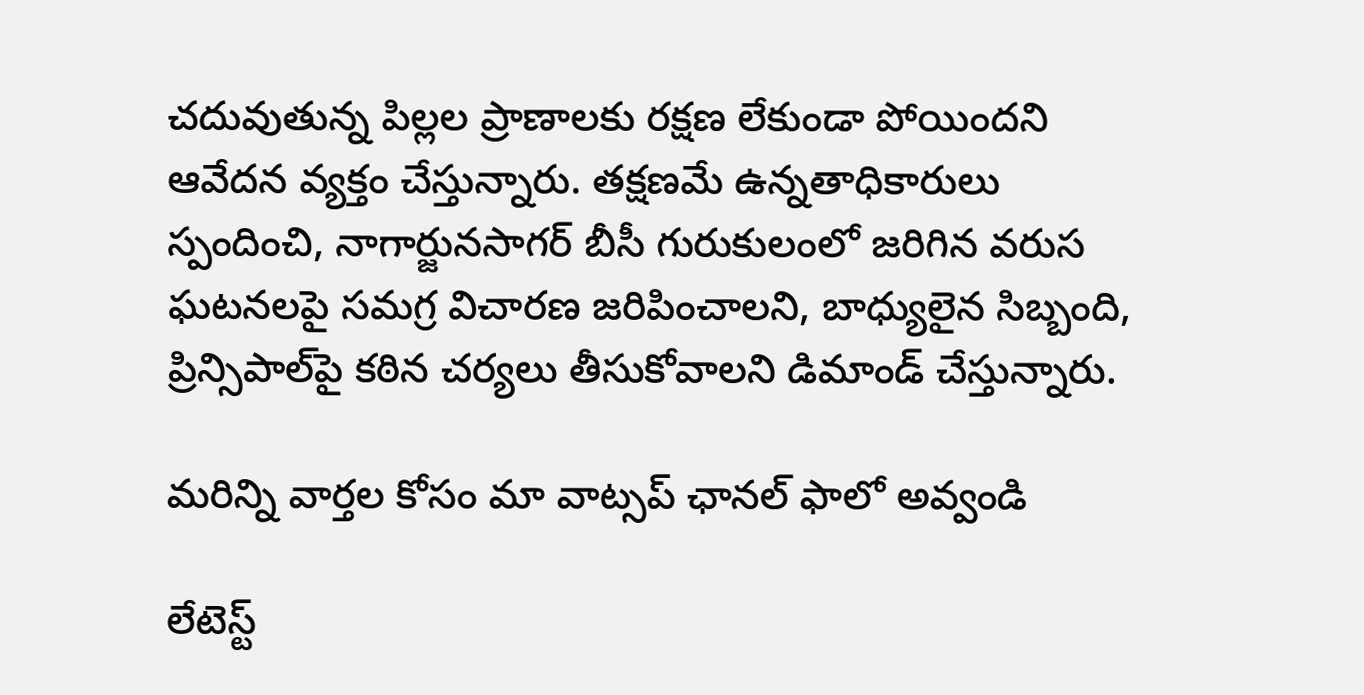చదువుతున్న పిల్లల ప్రాణాలకు రక్షణ లేకుండా పోయిందని ఆవేదన వ్యక్తం చేస్తున్నారు. తక్షణమే ఉన్నతాధికారులు స్పందించి, నాగార్జునసాగర్ బీసీ గురుకులంలో జరిగిన వరుస ఘటనలపై సమగ్ర విచారణ జరిపించాలని, బాధ్యులైన సిబ్బంది, ప్రిన్సిపాల్‌పై కఠిన చర్యలు తీసుకోవాలని డిమాండ్ చేస్తున్నారు.

మ‌రిన్ని వార్త‌ల కోసం మా వాట్స‌ప్ ఛాన‌ల్ ఫాలో అవ్వండి

లేటెస్ట్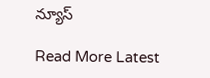న్యూస్‌

Read More Latest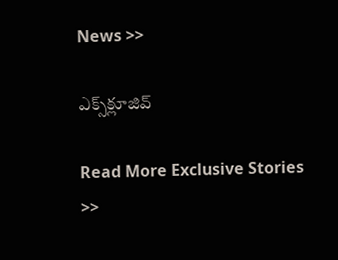News >>

ఎక్స్‌క్లూజివ్‌

Read More Exclusive Stories >>